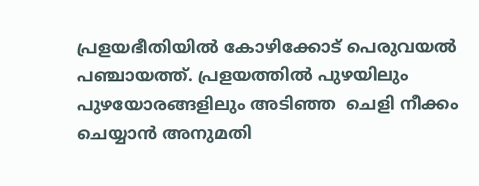പ്രളയഭീതിയില്‍ കോഴിക്കോട് പെരുവയല്‍ പഞ്ചായത്ത്. പ്രളയത്തില്‍ പുഴയിലും പുഴയോരങ്ങളിലും അടിഞ്ഞ  ചെളി നീക്കം ചെയ്യാന്‍ അനുമതി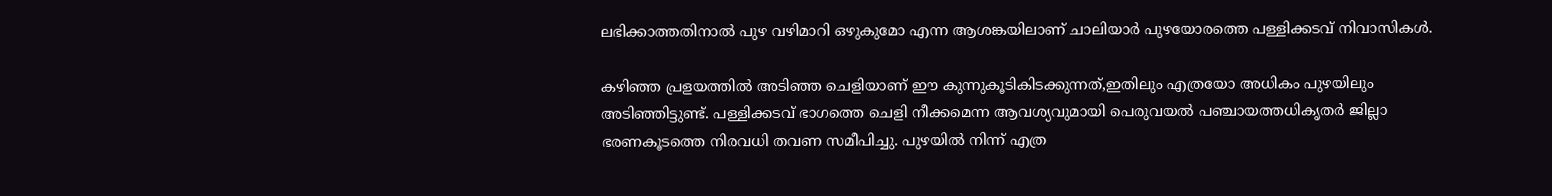ലഭിക്കാത്തതിനാല്‍ പുഴ വഴിമാറി ഒഴുകുമോ എന്ന ആശങ്കയിലാണ് ചാലിയാര്‍ പുഴയോരത്തെ പള്ളിക്കടവ് നിവാസികള്‍.

കഴിഞ്ഞ പ്രളയത്തില്‍ അടിഞ്ഞ ചെളിയാണ് ഈ കുന്നുകൂടികിടക്കുന്നത്,ഇതിലും എത്രയോ അധികം പുഴയിലും അടിഞ്ഞിട്ടുണ്ട്. പള്ളിക്കടവ് ഭാഗത്തെ ചെളി നീക്കമെന്ന ആവശ്യവുമായി പെരുവയല്‍ പഞ്ചായത്തധികൃതര്‍ ജില്ലാ ഭരണകൂടത്തെ നിരവധി തവണ സമീപിച്ചു. പുഴയില്‍ നിന്ന് എത്ര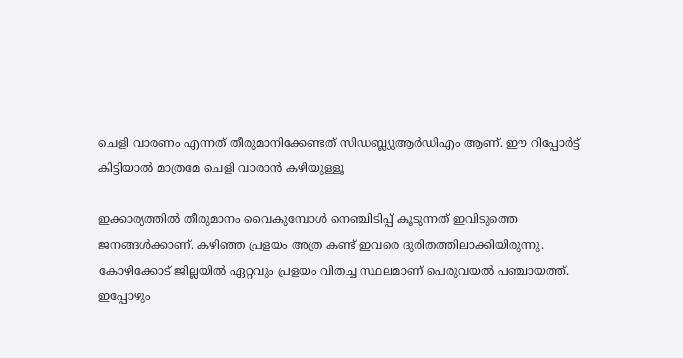ചെളി വാരണം എന്നത് തീരുമാനിക്കേണ്ടത് സിഡബ്ല്യുആർഡിഎം ആണ്. ഈ റിപ്പോര്‍ട്ട് കിട്ടിയാല്‍ മാത്രമേ ചെളി വാരാന്‍ കഴിയുള്ളൂ

ഇക്കാര്യത്തില്‍ തീരുമാനം വൈകുമ്പോള്‍ നെഞ്ചിടിപ്പ് കൂടുന്നത് ഇവിടുത്തെ ജനങ്ങള്‍ക്കാണ്. കഴിഞ്ഞ പ്രളയം അത്ര കണ്ട് ഇവരെ ദുരിതത്തിലാക്കിയിരുന്നു. കോഴിക്കോട് ജില്ലയില്‍ ഏറ്റവും പ്രളയം വിതച്ച സ്ഥലമാണ് പെരുവയല്‍ പഞ്ചായത്ത്. ഇപ്പോഴും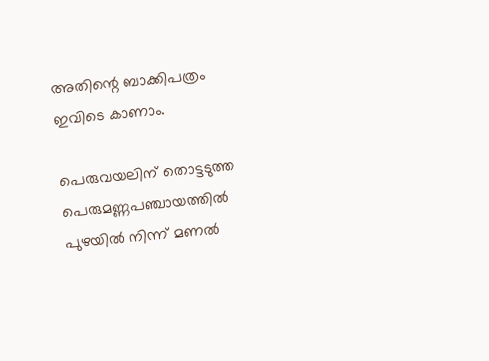അതിന്റെ ബാക്കിപത്രം ഇവിടെ കാണാം.

പെരുവയലിന് തൊട്ടടുത്ത പെരുമണ്ണപഞ്ചായത്തില്‍ പുഴയില്‍ നിന്ന് മണല്‍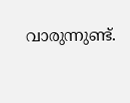വാരുന്നുണ്ട്.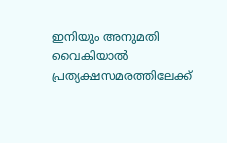ഇനിയും അനുമതി വൈകിയാല്‍ പ്രത്യക്ഷസമരത്തിലേക്ക്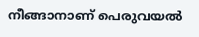നീങ്ങാനാണ് പെരുവയല്‍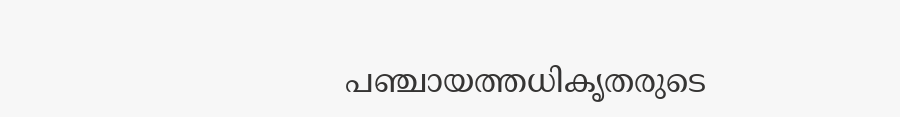പഞ്ചായത്തധികൃതരുടെ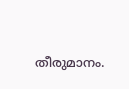തീരുമാനം.